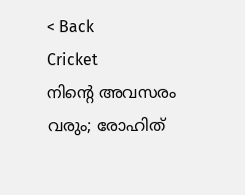< Back
Cricket
നിന്റെ അവസരം വരും; രോഹിത്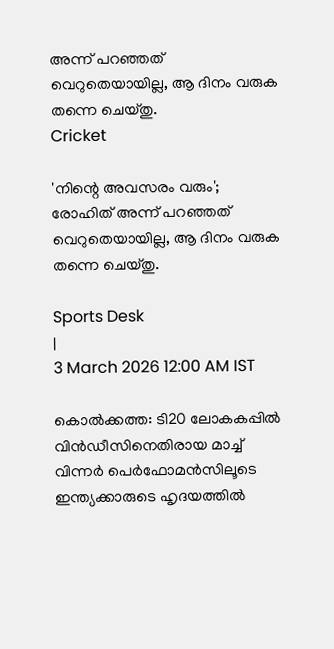അന്ന് പറഞ്ഞത് വെറുതെയായില്ല, ആ ദിനം വരുക തന്നെ ചെയ്തു.
Cricket

'നിന്റെ അവസരം വരും'; രോഹിത് അന്ന് പറഞ്ഞത് വെറുതെയായില്ല, ആ ദിനം വരുക തന്നെ ചെയ്തു.

Sports Desk
|
3 March 2026 12:00 AM IST

കൊൽക്കത്ത: ടി20 ലോകകപ്പിൽ വിൻഡീസിനെതിരായ മാച്ച് വിന്നർ പെർഫോമൻസിലൂടെ ഇന്ത്യക്കാരുടെ ഹൃദയത്തിൽ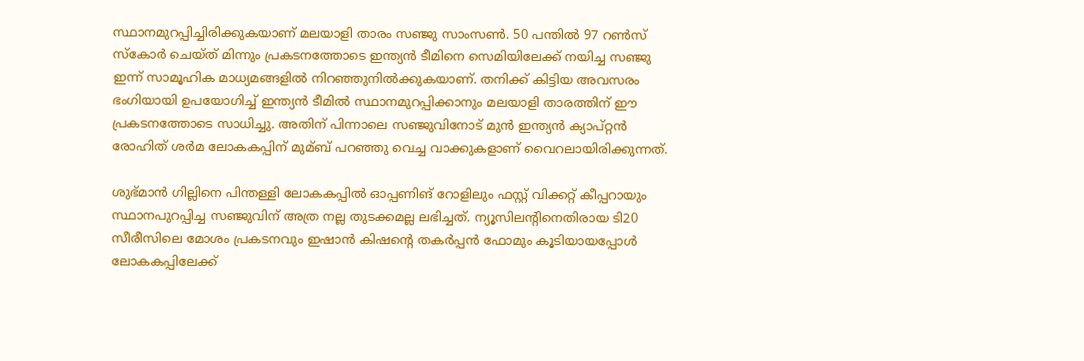സ്ഥാനമുറപ്പിച്ചിരിക്കുകയാണ് മലയാളി താരം സഞ്ജു സാംസൺ. 50 പന്തിൽ 97 റൺസ് സ്കോർ ചെയ്ത് മിന്നും പ്രകടനത്തോടെ ഇന്ത്യൻ ടീമിനെ സെമിയിലേക്ക് നയിച്ച സഞ്ജു ഇന്ന് സാമൂഹിക മാധ്യമങ്ങളിൽ നിറഞ്ഞുനിൽക്കുകയാണ്. തനിക്ക് കിട്ടിയ അവസരം ഭംഗിയായി ഉപയോഗിച്ച് ഇന്ത്യൻ ടീമിൽ സ്ഥാനമുറപ്പിക്കാനും മലയാളി താരത്തിന് ഈ പ്രകടനത്തോടെ സാധിച്ചു. അതിന് പിന്നാലെ സഞ്ജുവിനോട് മുൻ ഇന്ത്യൻ ക്യാപ്റ്റൻ രോഹിത് ശർമ ലോകകപ്പിന് മുമ്ബ് പറഞ്ഞു വെച്ച വാക്കുകളാണ് വൈറലായിരിക്കുന്നത്.

ശുഭ്മാൻ ഗില്ലിനെ പിന്തള്ളി ലോകകപ്പിൽ ഓപ്പണിങ് റോളിലും ഫസ്റ്റ് വിക്കറ്റ് കീപ്പറായും സ്ഥാനപുറപ്പിച്ച സഞ്ജുവിന് അത്ര നല്ല തുടക്കമല്ല ലഭിച്ചത്. ന്യൂസിലന്റിനെതിരായ ടി20 സീരീസിലെ മോശം പ്രകടനവും ഇഷാൻ കിഷന്റെ തകർപ്പൻ ഫോമും കൂടിയായപ്പോൾ ലോകകപ്പിലേക്ക്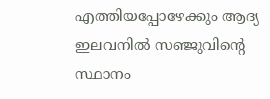എത്തിയപ്പോഴേക്കും ആദ്യ ഇലവനിൽ സഞ്ജുവിന്റെ സ്ഥാനം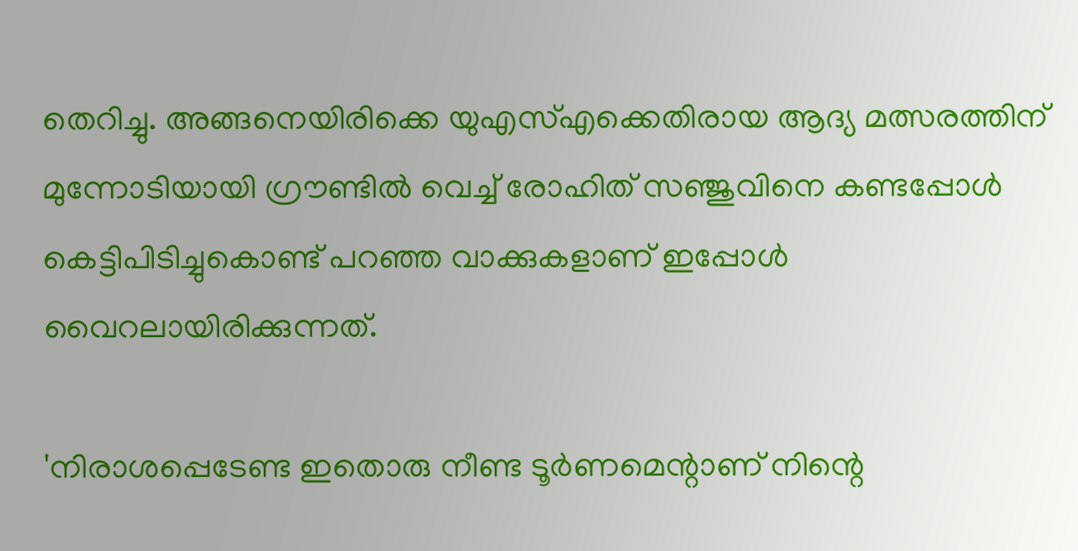തെറിച്ചു. അങ്ങനെയിരിക്കെ യുഎസ്എക്കെതിരായ ആദ്യ മത്സരത്തിന് മുന്നോടിയായി ഗ്രൗണ്ടിൽ വെച്ച് രോഹിത് സഞ്ജുവിനെ കണ്ടപ്പോൾ കെട്ടിപിടിച്ചുകൊണ്ട് പറഞ്ഞ വാക്കുകളാണ് ഇപ്പോൾ വൈറലായിരിക്കുന്നത്.

'നിരാശപ്പെടേണ്ട ഇതൊരു നീണ്ട ടൂർണമെന്റാണ് നിന്റെ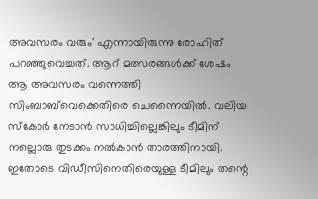അവസരം വരും' എന്നായിരുന്നു രോഹിത് പറഞ്ഞുവെച്ചത്. ആറ് മത്സരങ്ങൾക്ക് ശേഷം ആ അവസരം വന്നെത്തി സിംബാബ്‌വെക്കെതിരെ ചെന്നൈയിൽ. വലിയ സ്കോർ നേടാൻ സാധിച്ചില്ലെങ്കിലും ടീമിന് നല്ലൊരു തുടക്കം നൽകാൻ താരത്തിനായി. ഇതോടെ വിഡീസിനെതിരെയുള്ള ടീമിലും തന്റെ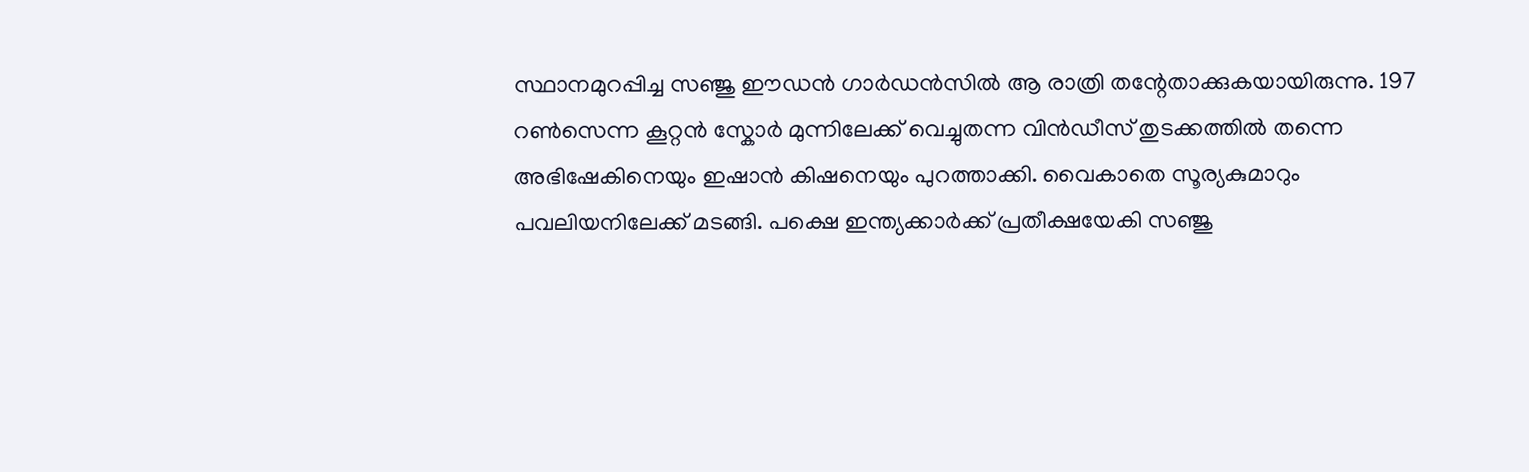സ്ഥാനമുറപ്പിച്ച സഞ്ജു ഈഡൻ ഗാർഡൻസിൽ ആ രാത്രി തന്റേതാക്കുകയായിരുന്നു. 197 റൺസെന്ന കൂറ്റൻ സ്കോർ മുന്നിലേക്ക് വെച്ചുതന്ന വിൻഡീസ് തുടക്കത്തിൽ തന്നെ അഭിഷേകിനെയും ഇഷാൻ കിഷനെയും പുറത്താക്കി. വൈകാതെ സൂര്യകുമാറും പവലിയനിലേക്ക് മടങ്ങി. പക്ഷെ ഇന്ത്യക്കാർക്ക് പ്രതീക്ഷയേകി സഞ്ജു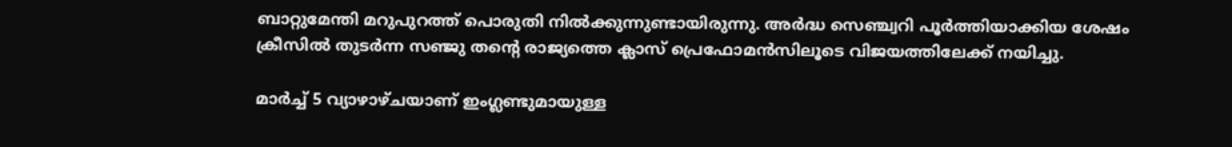ബാറ്റുമേന്തി മറുപുറത്ത് പൊരുതി നിൽക്കുന്നുണ്ടായിരുന്നു. അർദ്ധ സെഞ്ച്വറി പൂർത്തിയാക്കിയ ശേഷം ക്രീസിൽ തുടർന്ന സഞ്ജു തന്റെ രാജ്യത്തെ ക്ലാസ് പ്രെഫോമൻസിലൂടെ വിജയത്തിലേക്ക് നയിച്ചു.

മാർച്ച് 5 വ്യാഴാഴ്ചയാണ് ഇംഗ്ലണ്ടുമായുള്ള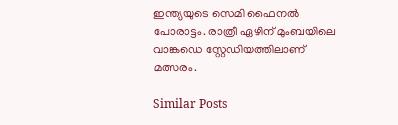ഇന്ത്യയുടെ സെമി ഫൈനൽ പോരാട്ടം. രാത്രീ ഏഴിന് മുംബയിലെ വാങ്കഡെ സ്റ്റേഡിയത്തിലാണ് മത്സരം.

Similar Posts